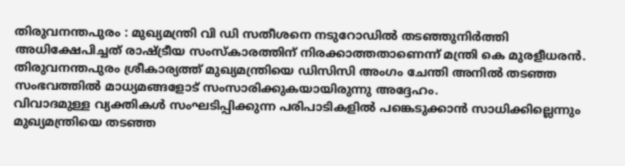തിരുവനന്തപുരം : മുഖ്യമന്ത്രി വി ഡി സതീശനെ നടുറോഡിൽ തടഞ്ഞുനിർത്തി അധിക്ഷേപിച്ചത് രാഷ്ട്രീയ സംസ്കാരത്തിന് നിരക്കാത്തതാണെന്ന് മന്ത്രി കെ മുരളീധരൻ. തിരുവനന്തപുരം ശ്രീകാര്യത്ത് മുഖ്യമന്ത്രിയെ ഡിസിസി അംഗം ചേന്തി അനിൽ തടഞ്ഞ സംഭവത്തിൽ മാധ്യമങ്ങളോട് സംസാരിക്കുകയായിരുന്നു അദ്ദേഹം.
വിവാദമുള്ള വ്യക്തികൾ സംഘടിപ്പിക്കുന്ന പരിപാടികളിൽ പങ്കെടുക്കാൻ സാധിക്കില്ലെന്നും മുഖ്യമന്ത്രിയെ തടഞ്ഞ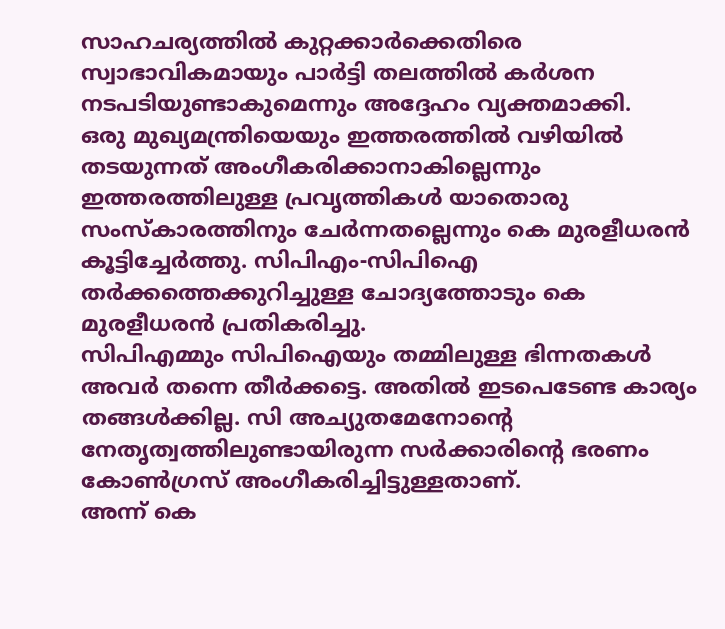സാഹചര്യത്തിൽ കുറ്റക്കാർക്കെതിരെ സ്വാഭാവികമായും പാർട്ടി തലത്തിൽ കർശന നടപടിയുണ്ടാകുമെന്നും അദ്ദേഹം വ്യക്തമാക്കി.
ഒരു മുഖ്യമന്ത്രിയെയും ഇത്തരത്തിൽ വഴിയിൽ തടയുന്നത് അംഗീകരിക്കാനാകില്ലെന്നും ഇത്തരത്തിലുള്ള പ്രവൃത്തികൾ യാതൊരു സംസ്കാരത്തിനും ചേർന്നതല്ലെന്നും കെ മുരളീധരൻ കൂട്ടിച്ചേർത്തു. സിപിഎം-സിപിഐ തർക്കത്തെക്കുറിച്ചുള്ള ചോദ്യത്തോടും കെ മുരളീധരൻ പ്രതികരിച്ചു.
സിപിഎമ്മും സിപിഐയും തമ്മിലുള്ള ഭിന്നതകൾ അവർ തന്നെ തീർക്കട്ടെ. അതിൽ ഇടപെടേണ്ട കാര്യം തങ്ങൾക്കില്ല. സി അച്യുതമേനോന്റെ നേതൃത്വത്തിലുണ്ടായിരുന്ന സർക്കാരിൻ്റെ ഭരണം കോൺഗ്രസ് അംഗീകരിച്ചിട്ടുള്ളതാണ്.
അന്ന് കെ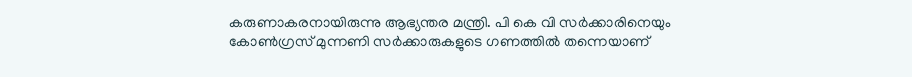കരുണാകരനായിരുന്നു ആഭ്യന്തര മന്ത്രി. പി കെ വി സർക്കാരിനെയും കോൺഗ്രസ് മുന്നണി സർക്കാരുകളുടെ ഗണത്തിൽ തന്നെയാണ്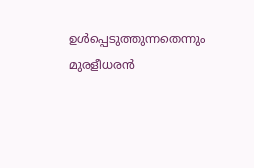ഉൾപ്പെടുത്തുന്നതെന്നും മുരളീധരൻ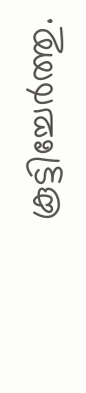കൂട്ടിച്ചേർത്തു.